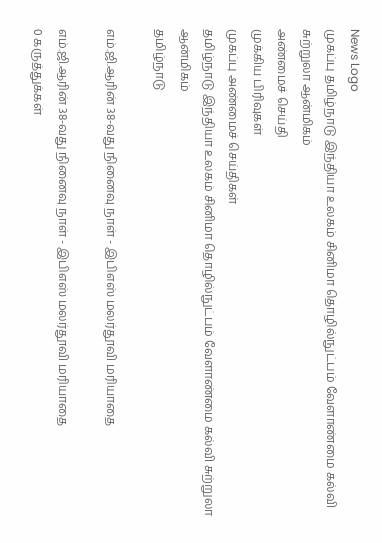News Logo
முகப்பு தமிழ்நாடு இந்தியா உலகம் சினிமா தொழில்நுட்பம் வேளாண்மை கல்வி சுற்றுலா ஆன்மிகம்
அண்மைச் செய்தி
முக்கிய பிரிவுகள்
முகப்பு அண்மைச் செய்திகள்
தமிழ்நாடு இந்தியா உலகம் சினிமா தொழில்நுட்பம் வேளாண்மை கல்வி சுற்றுலா ஆன்மிகம்
தமிழ்நாடு

எம்.ஜி.ஆரின் 38-வது நினைவு நாள் - இபிஎஸ் மலர்தூவி மரியாதை

எம்.ஜி.ஆரின் 38-வது நினைவு நாள் - இபிஎஸ் மலர்தூவி மரியாதை
0 கருத்துக்கள்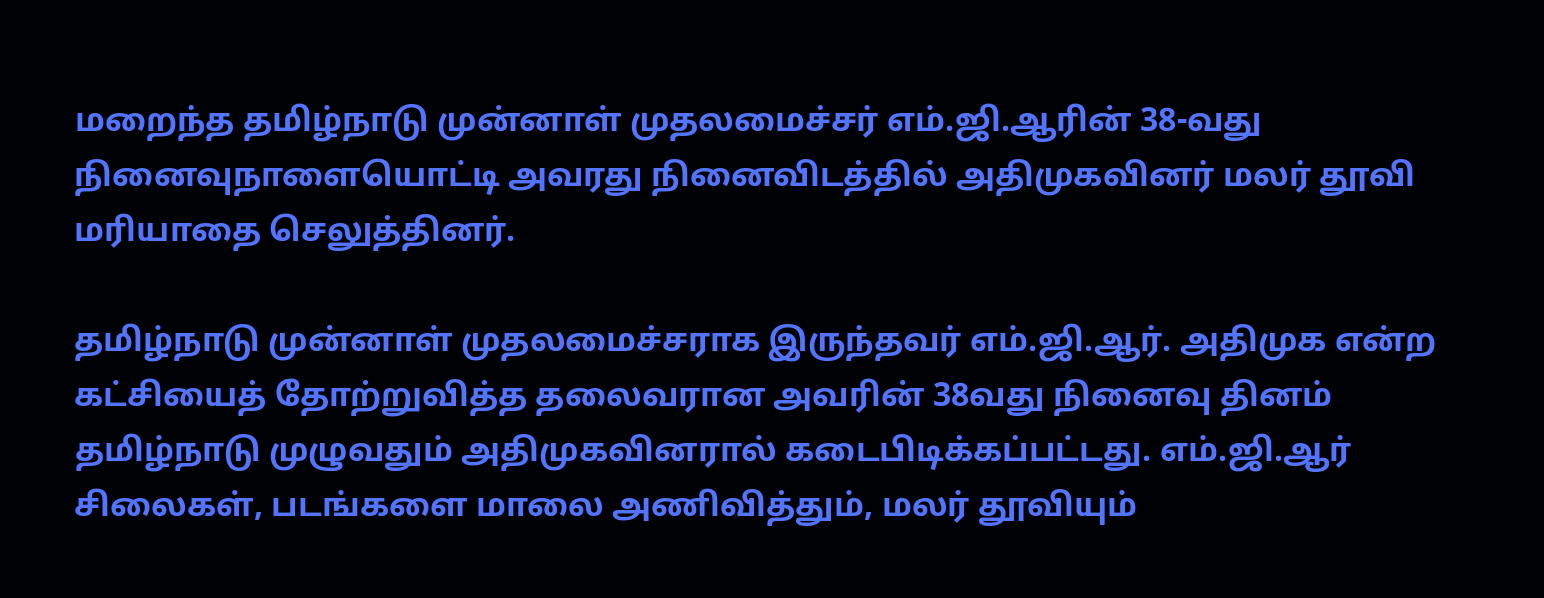மறைந்த தமிழ்நாடு முன்னாள் முதலமைச்சர் எம்.ஜி.ஆரின் 38-வது நினைவுநாளையொட்டி அவரது நினைவிடத்தில் அதிமுகவினர் மலர் தூவி மரியாதை செலுத்தினர்.

தமிழ்நாடு முன்னாள் முதலமைச்சராக இருந்தவர் எம்.ஜி.ஆர். அதிமுக என்ற கட்சியைத் தோற்றுவித்த தலைவரான அவரின் 38வது நினைவு தினம் தமிழ்நாடு முழுவதும் அதிமுகவினரால் கடைபிடிக்கப்பட்டது. எம்.ஜி.ஆர் சிலைகள், படங்களை மாலை அணிவித்தும், மலர் தூவியும்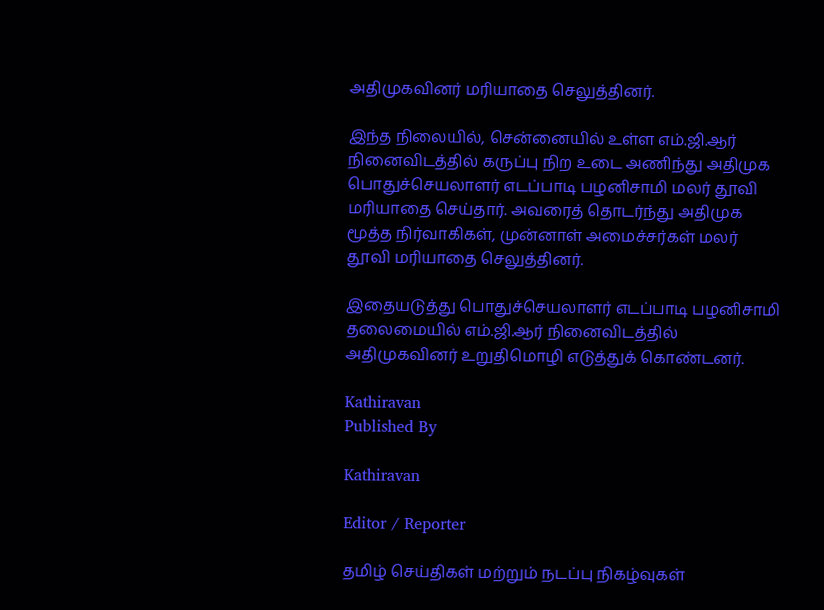அதிமுகவினர் மரியாதை செலுத்தினர்.

இந்த நிலையில், சென்னையில் உள்ள எம்.ஜி.ஆர் நினைவிடத்தில் கருப்பு நிற உடை அணிந்து அதிமுக பொதுச்செயலாளர் எடப்பாடி பழனிசாமி மலர் தூவி மரியாதை செய்தார். அவரைத் தொடர்ந்து அதிமுக மூத்த நிர்வாகிகள், முன்னாள் அமைச்சர்கள் மலர் தூவி மரியாதை செலுத்தினர்.

இதையடுத்து பொதுச்செயலாளர் எடப்பாடி பழனிசாமி தலைமையில் எம்.ஜி.ஆர் நினைவிடத்தில் அதிமுகவினர் உறுதிமொழி எடுத்துக் கொண்டனர்.

Kathiravan
Published By

Kathiravan

Editor / Reporter

தமிழ் செய்திகள் மற்றும் நடப்பு நிகழ்வுகள்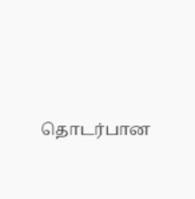தொடர்பான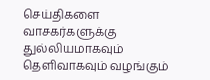செய்திகளை வாசகர்களுக்கு துல்லியமாகவும் தெளிவாகவும் வழங்கும்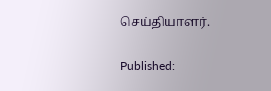செய்தியாளர்.

Published: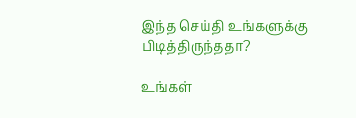இந்த செய்தி உங்களுக்கு பிடித்திருந்ததா?

உங்கள்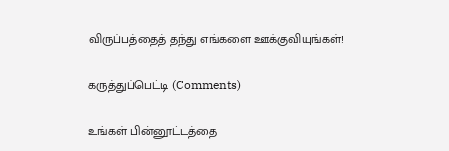விருப்பத்தைத் தந்து எங்களை ஊக்குவியுங்கள்!

கருத்துப்பெட்டி (Comments)

உங்கள் பின்னூட்டத்தை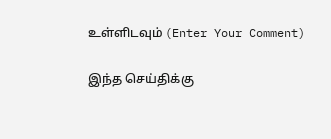உள்ளிடவும் (Enter Your Comment)

இந்த செய்திக்கு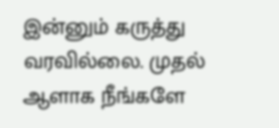இன்னும் கருத்து வரவில்லை. முதல் ஆளாக நீங்களே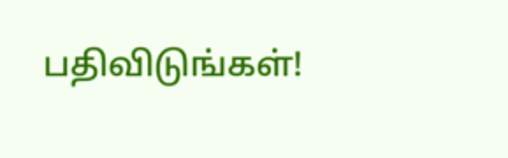பதிவிடுங்கள்!